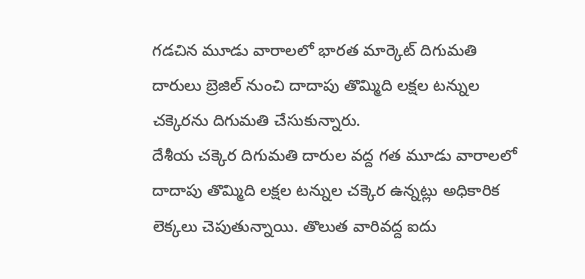గడచిన మూడు వారాలలో భారత మార్కెట్ దిగుమతి దారులు బ్రెజిల్ నుంచి దాదాపు తొమ్మిది లక్షల టన్నుల చక్కెరను దిగుమతి చేసుకున్నారు.
దేశీయ చక్కెర దిగుమతి దారుల వద్ద గత మూడు వారాలలో దాదాపు తొమ్మిది లక్షల టన్నుల చక్కెర ఉన్నట్లు అధికారిక లెక్కలు చెపుతున్నాయి. తొలుత వారివద్ద ఐదు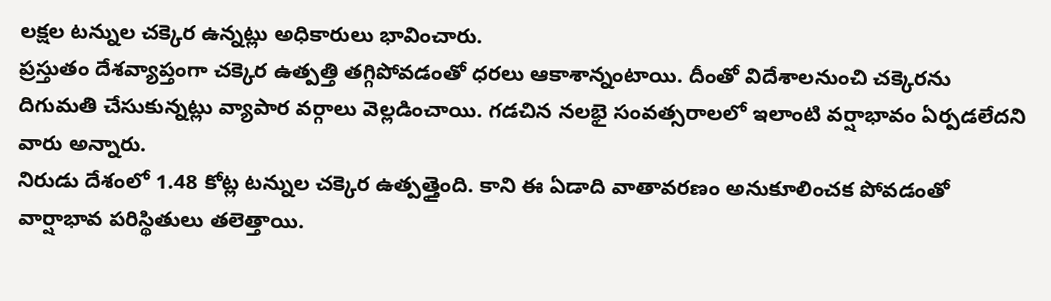లక్షల టన్నుల చక్కెర ఉన్నట్లు అధికారులు భావించారు.
ప్రస్తుతం దేశవ్యాప్తంగా చక్కెర ఉత్పత్తి తగ్గిపోవడంతో ధరలు ఆకాశాన్నంటాయి. దీంతో విదేశాలనుంచి చక్కెరను దిగుమతి చేసుకున్నట్లు వ్యాపార వర్గాలు వెల్లడించాయి. గడచిన నలభై సంవత్సరాలలో ఇలాంటి వర్షాభావం ఏర్పడలేదని వారు అన్నారు.
నిరుడు దేశంలో 1.48 కోట్ల టన్నుల చక్కెర ఉత్పత్తైంది. కాని ఈ ఏడాది వాతావరణం అనుకూలించక పోవడంతో వార్షాభావ పరిస్థితులు తలెత్తాయి.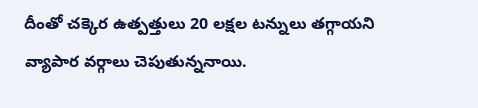దీంతో చక్కెర ఉత్పత్తులు 20 లక్షల టన్నులు తగ్గాయని వ్యాపార వర్గాలు చెపుతున్ననాయి.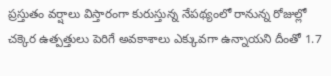ప్రస్తుతం వర్షాలు విస్తారంగా కురుస్తున్న నేపథ్యంలో రానున్న రోజుల్లో చక్కెర ఉత్పత్తులు పెరిగే అవకాశాలు ఎక్కువగా ఉన్నాయని దీంతో 1.7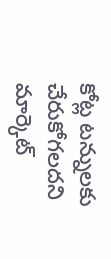కోట్ల టన్నులకు చేరుకోగలదని మార్కెట్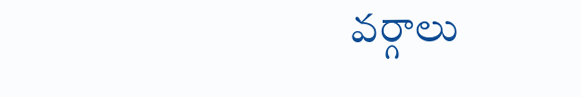వర్గాలు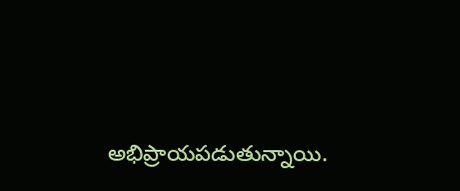అభిప్రాయపడుతున్నాయి.